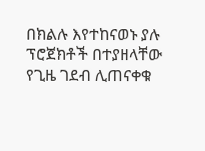በክልሉ እየተከናወኑ ያሉ ፕሮጀክቶች በተያዘላቸው የጊዜ ገደብ ሊጠናቀቁ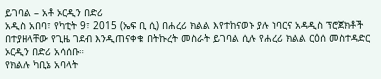ይገባል – አቶ ኦርዲን በድሪ
አዲስ አበባ፣ የካቲት 9፣ 2015 (ኤፍ ቢ ሲ) በሐረሪ ክልል እየተከናወኑ ያሉ ነባርና አዳዲስ ፕሮጀክቶች በተያዘላቸው የጊዜ ገደብ እንዲጠናቀቁ በትኩረት መስራት ይገባል ሲሉ የሐረሪ ክልል ርዕሰ መስተዳድር ኦርዲን በድሪ አሳሰቡ።
የክልሉ ካቢኔ አባላት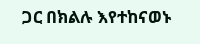ጋር በክልሉ እየተከናወኑ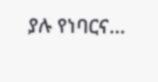ያሉ የነባርና…